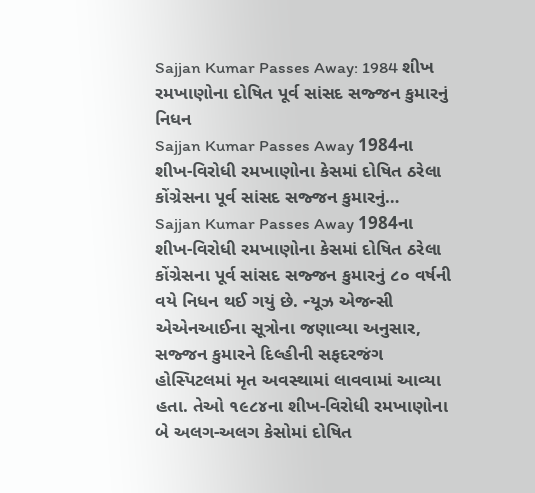Sajjan Kumar Passes Away: 1984 શીખ રમખાણોના દોષિત પૂર્વ સાંસદ સજ્જન કુમારનું નિધન
Sajjan Kumar Passes Away 1984ના શીખ-વિરોધી રમખાણોના કેસમાં દોષિત ઠરેલા કોંગ્રેસના પૂર્વ સાંસદ સજ્જન કુમારનું…
Sajjan Kumar Passes Away 1984ના શીખ-વિરોધી રમખાણોના કેસમાં દોષિત ઠરેલા કોંગ્રેસના પૂર્વ સાંસદ સજ્જન કુમારનું ૮૦ વર્ષની વયે નિધન થઈ ગયું છે. ન્યૂઝ એજન્સી એએનઆઈના સૂત્રોના જણાવ્યા અનુસાર, સજ્જન કુમારને દિલ્હીની સફદરજંગ હોસ્પિટલમાં મૃત અવસ્થામાં લાવવામાં આવ્યા હતા. તેઓ ૧૯૮૪ના શીખ-વિરોધી રમખાણોના બે અલગ-અલગ કેસોમાં દોષિત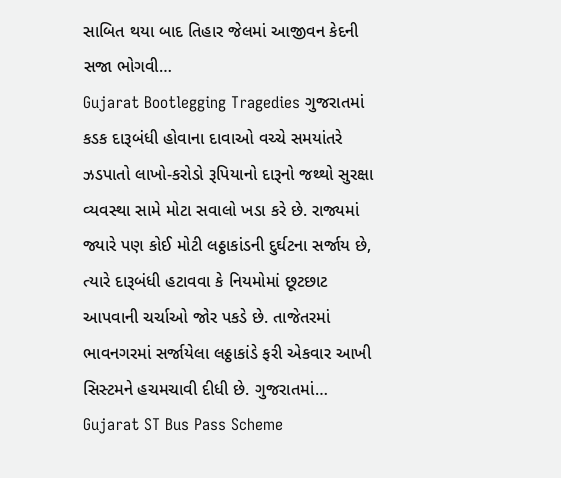સાબિત થયા બાદ તિહાર જેલમાં આજીવન કેદની સજા ભોગવી…
Gujarat Bootlegging Tragedies ગુજરાતમાં કડક દારૂબંધી હોવાના દાવાઓ વચ્ચે સમયાંતરે ઝડપાતો લાખો-કરોડો રૂપિયાનો દારૂનો જથ્થો સુરક્ષા વ્યવસ્થા સામે મોટા સવાલો ખડા કરે છે. રાજ્યમાં જ્યારે પણ કોઈ મોટી લઠ્ઠાકાંડની દુર્ઘટના સર્જાય છે, ત્યારે દારૂબંધી હટાવવા કે નિયમોમાં છૂટછાટ આપવાની ચર્ચાઓ જોર પકડે છે. તાજેતરમાં ભાવનગરમાં સર્જાયેલા લઠ્ઠાકાંડે ફરી એકવાર આખી સિસ્ટમને હચમચાવી દીધી છે. ગુજરાતમાં…
Gujarat ST Bus Pass Scheme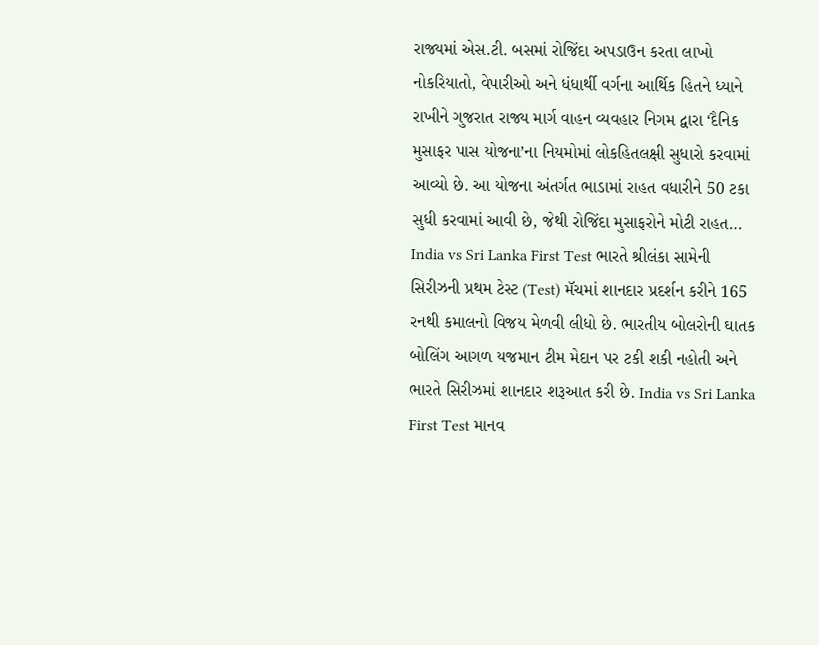રાજ્યમાં એસ.ટી. બસમાં રોજિંદા અપડાઉન કરતા લાખો નોકરિયાતો, વેપારીઓ અને ધંધાર્થી વર્ગના આર્થિક હિતને ધ્યાને રાખીને ગુજરાત રાજ્ય માર્ગ વાહન વ્યવહાર નિગમ દ્વારા ‘દૈનિક મુસાફર પાસ યોજના’ના નિયમોમાં લોકહિતલક્ષી સુધારો કરવામાં આવ્યો છે. આ યોજના અંતર્ગત ભાડામાં રાહત વધારીને 50 ટકા સુધી કરવામાં આવી છે, જેથી રોજિંદા મુસાફરોને મોટી રાહત…
India vs Sri Lanka First Test ભારતે શ્રીલંકા સામેની સિરીઝની પ્રથમ ટેસ્ટ (Test) મૅચમાં શાનદાર પ્રદર્શન કરીને 165 રનથી કમાલનો વિજય મેળવી લીધો છે. ભારતીય બોલરોની ઘાતક બોલિંગ આગળ યજમાન ટીમ મેદાન પર ટકી શકી નહોતી અને ભારતે સિરીઝમાં શાનદાર શરૂઆત કરી છે. India vs Sri Lanka First Test માનવ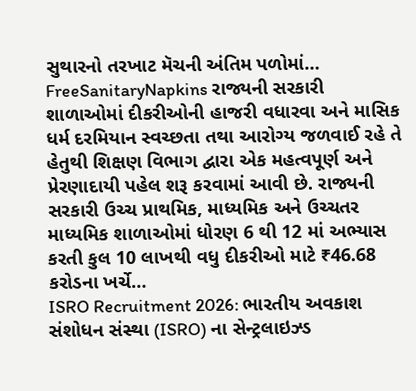સુથારનો તરખાટ મૅચની અંતિમ પળોમાં…
FreeSanitaryNapkins રાજ્યની સરકારી શાળાઓમાં દીકરીઓની હાજરી વધારવા અને માસિક ધર્મ દરમિયાન સ્વચ્છતા તથા આરોગ્ય જળવાઈ રહે તે હેતુથી શિક્ષણ વિભાગ દ્વારા એક મહત્વપૂર્ણ અને પ્રેરણાદાયી પહેલ શરૂ કરવામાં આવી છે. રાજ્યની સરકારી ઉચ્ચ પ્રાથમિક, માધ્યમિક અને ઉચ્ચતર માધ્યમિક શાળાઓમાં ધોરણ 6 થી 12 માં અભ્યાસ કરતી કુલ 10 લાખથી વધુ દીકરીઓ માટે ₹46.68 કરોડના ખર્ચે…
ISRO Recruitment 2026: ભારતીય અવકાશ સંશોધન સંસ્થા (ISRO) ના સેન્ટ્રલાઇઝ્ડ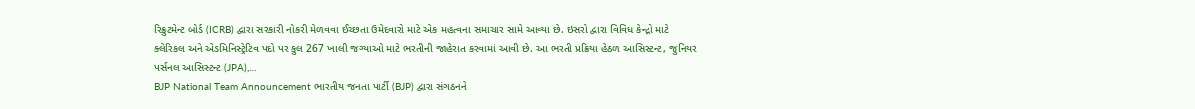રિક્રુટમેન્ટ બોર્ડ (ICRB) દ્વારા સરકારી નોકરી મેળવવા ઈચ્છતા ઉમેદવારો માટે એક મહત્વના સમાચાર સામે આવ્યા છે. ઇસરો દ્વારા વિવિધ કેન્દ્રો માટે ક્લેરિકલ અને એડમિનિસ્ટ્રેટિવ પદો પર કુલ 267 ખાલી જગ્યાઓ માટે ભરતીની જાહેરાત કરવામાં આવી છે. આ ભરતી પ્રક્રિયા હેઠળ આસિસ્ટન્ટ, જુનિયર પર્સનલ આસિસ્ટન્ટ (JPA),…
BJP National Team Announcement ભારતીય જનતા પાર્ટી (BJP) દ્વારા સંગઠનને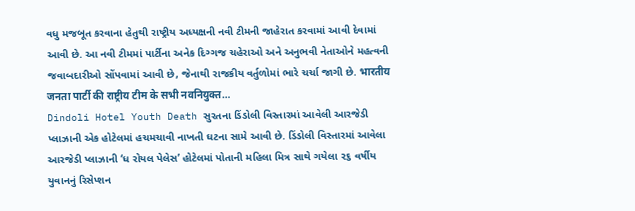વધુ મજબૂત કરવાના હેતુથી રાષ્ટ્રીય અધ્યક્ષની નવી ટીમની જાહેરાત કરવામાં આવી દેવામાં આવી છે. આ નવી ટીમમાં પાર્ટીના અનેક દિગ્ગજ ચહેરાઓ અને અનુભવી નેતાઓને મહત્વની જવાબદારીઓ સોંપવામાં આવી છે, જેનાથી રાજકીય વર્તુળોમાં ભારે ચર્ચા જાગી છે. भारतीय जनता पार्टी की राष्ट्रीय टीम के सभी नवनियुक्त…
Dindoli Hotel Youth Death સુરતના ડિંડોલી વિસ્તારમાં આવેલી આરજેડી પ્લાઝાની એક હોટેલમાં હચમચાવી નાખતી ઘટના સામે આવી છે. ડિંડોલી વિસ્તારમાં આવેલા આરજેડી પ્લાઝાની ‘ધ રોયલ પેલેસ’ હોટેલમાં પોતાની મહિલા મિત્ર સાથે ગયેલા ૨૬ વર્ષીય યુવાનનું રિસેપ્શન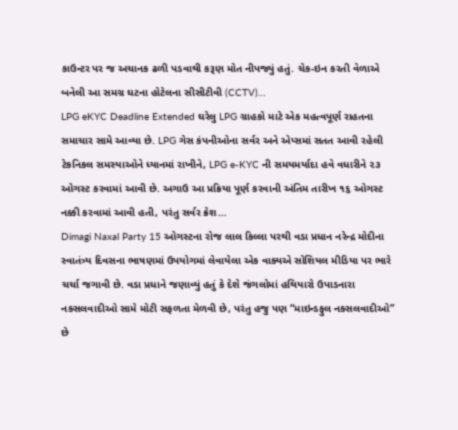કાઉન્ટર પર જ અચાનક ઢળી પડવાથી કરૂણ મોત નીપજ્યું હતું. ચેક-ઇન કરતી વેળાએ બનેલી આ સમગ્ર ઘટના હોટેલના સીસીટીવી (CCTV)…
LPG eKYC Deadline Extended ઘરેલુ LPG ગ્રાહકો માટે એક મહત્વપૂર્ણ રાહતના સમાચાર સામે આવ્યા છે. LPG ગેસ કંપનીઓના સર્વર અને એપ્સમાં સતત આવી રહેલી ટેકનિકલ સમસ્યાઓને ધ્યાનમાં રાખીને, LPG e-KYC ની સમયમર્યાદા હવે વધારીને ૨૩ ઓગસ્ટ કરવામાં આવી છે. અગાઉ આ પ્રક્રિયા પૂર્ણ કરવાની અંતિમ તારીખ ૧૬ ઓગસ્ટ નક્કી કરવામાં આવી હતી, પરંતુ સર્વર ક્રેશ…
Dimagi Naxal Party 15 ઓગસ્ટના રોજ લાલ કિલ્લા પરથી વડા પ્રધાન નરેન્દ્ર મોદીના સ્વાતંત્ર્ય દિવસના ભાષણમાં ઉપયોગમાં લેવાયેલા એક વાક્યએ સોશિયલ મીડિયા પર ભારે ચર્ચા જગાવી છે. વડા પ્રધાને જણાવ્યું હતું કે દેશે જંગલોમાં હથિયારો ઉપાડનારા નક્સલવાદીઓ સામે મોટી સફળતા મેળવી છે, પરંતુ હજુ પણ “માઇન્ડફુલ નક્સલવાદીઓ” છે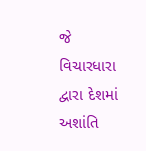જે વિચારધારા દ્વારા દેશમાં અશાંતિ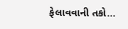ફેલાવવાની તકો…